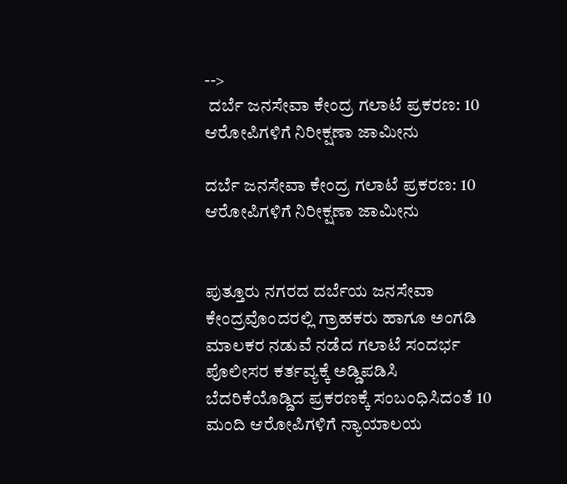-->
 ದರ್ಬೆ ಜನಸೇವಾ ಕೇಂದ್ರ ಗಲಾಟೆ ಪ್ರಕರಣ: 10 ಆರೋಪಿಗಳಿಗೆ ನಿರೀಕ್ಷಣಾ ಜಾಮೀನು

ದರ್ಬೆ ಜನಸೇವಾ ಕೇಂದ್ರ ಗಲಾಟೆ ಪ್ರಕರಣ: 10 ಆರೋಪಿಗಳಿಗೆ ನಿರೀಕ್ಷಣಾ ಜಾಮೀನು


ಪುತ್ತೂರು ನಗರದ ದರ್ಬೆಯ ಜನಸೇವಾ ಕೇಂದ್ರವೊಂದರಲ್ಲಿ ಗ್ರಾಹಕರು ಹಾಗೂ ಅಂಗಡಿ ಮಾಲಕರ ನಡುವೆ ನಡೆದ ಗಲಾಟೆ ಸಂದರ್ಭ ಪೊಲೀಸರ ಕರ್ತವ್ಯಕ್ಕೆ ಅಡ್ಡಿಪಡಿಸಿ ಬೆದರಿಕೆಯೊಡ್ಡಿದ ಪ್ರಕರಣಕ್ಕೆ ಸಂಬಂಧಿಸಿದಂತೆ 10 ಮಂದಿ ಆರೋಪಿಗಳಿಗೆ ನ್ಯಾಯಾಲಯ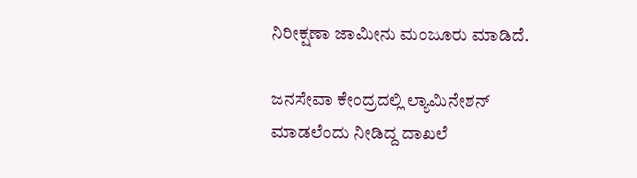ನಿರೀಕ್ಷಣಾ ಜಾಮೀನು ಮಂಜೂರು ಮಾಡಿದೆ.

ಜನಸೇವಾ ಕೇಂದ್ರದಲ್ಲಿ ಲ್ಯಾಮಿನೇಶನ್ ಮಾಡಲೆಂದು ನೀಡಿದ್ದ ದಾಖಲೆ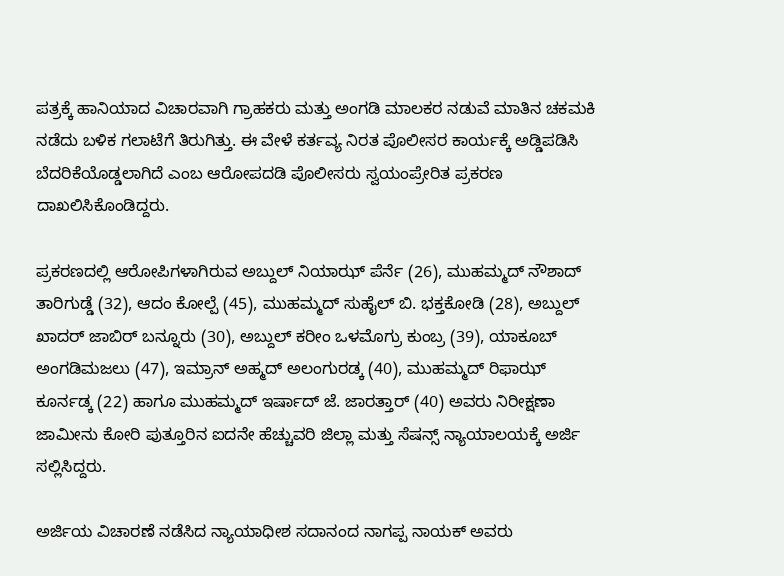ಪತ್ರಕ್ಕೆ ಹಾನಿಯಾದ ವಿಚಾರವಾಗಿ ಗ್ರಾಹಕರು ಮತ್ತು ಅಂಗಡಿ ಮಾಲಕರ ನಡುವೆ ಮಾತಿನ ಚಕಮಕಿ ನಡೆದು ಬಳಿಕ ಗಲಾಟೆಗೆ ತಿರುಗಿತ್ತು. ಈ ವೇಳೆ ಕರ್ತವ್ಯ ನಿರತ ಪೊಲೀಸರ ಕಾರ್ಯಕ್ಕೆ ಅಡ್ಡಿಪಡಿಸಿ ಬೆದರಿಕೆಯೊಡ್ಡಲಾಗಿದೆ ಎಂಬ ಆರೋಪದಡಿ ಪೊಲೀಸರು ಸ್ವಯಂಪ್ರೇರಿತ ಪ್ರಕರಣ ದಾಖಲಿಸಿಕೊಂಡಿದ್ದರು.

ಪ್ರಕರಣದಲ್ಲಿ ಆರೋಪಿಗಳಾಗಿರುವ ಅಬ್ದುಲ್ ನಿಯಾಝ್ ಪೆರ್ನೆ (26), ಮುಹಮ್ಮದ್ ನೌಶಾದ್ ತಾರಿಗುಡ್ಡೆ (32), ಆದಂ ಕೋಲ್ಪೆ (45), ಮುಹಮ್ಮದ್ ಸುಹೈಲ್ ಬಿ. ಭಕ್ತಕೋಡಿ (28), ಅಬ್ದುಲ್ ಖಾದರ್ ಜಾಬಿರ್ ಬನ್ನೂರು (30), ಅಬ್ದುಲ್ ಕರೀಂ ಒಳಮೊಗ್ರು ಕುಂಬ್ರ (39), ಯಾಕೂಬ್ ಅಂಗಡಿಮಜಲು (47), ಇಮ್ರಾನ್ ಅಹ್ಮದ್ ಅಲಂಗುರಡ್ಕ (40), ಮುಹಮ್ಮದ್ ರಿಫಾಝ್ ಕೂರ್ನಡ್ಕ (22) ಹಾಗೂ ಮುಹಮ್ಮದ್ ಇರ್ಷಾದ್ ಜೆ. ಜಾರತ್ತಾರ್ (40) ಅವರು ನಿರೀಕ್ಷಣಾ ಜಾಮೀನು ಕೋರಿ ಪುತ್ತೂರಿನ ಐದನೇ ಹೆಚ್ಚುವರಿ ಜಿಲ್ಲಾ ಮತ್ತು ಸೆಷನ್ಸ್ ನ್ಯಾಯಾಲಯಕ್ಕೆ ಅರ್ಜಿ ಸಲ್ಲಿಸಿದ್ದರು.

ಅರ್ಜಿಯ ವಿಚಾರಣೆ ನಡೆಸಿದ ನ್ಯಾಯಾಧೀಶ ಸದಾನಂದ ನಾಗಪ್ಪ ನಾಯಕ್ ಅವರು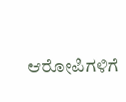ಆರೋಪಿಗಳಿಗೆ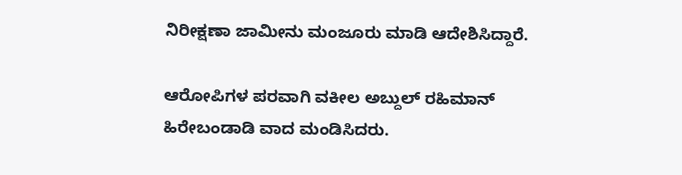ನಿರೀಕ್ಷಣಾ ಜಾಮೀನು ಮಂಜೂರು ಮಾಡಿ ಆದೇಶಿಸಿದ್ದಾರೆ.

ಆರೋಪಿಗಳ ಪರವಾಗಿ ವಕೀಲ ಅಬ್ದುಲ್ ರಹಿಮಾನ್ ಹಿರೇಬಂಡಾಡಿ ವಾದ ಮಂಡಿಸಿದರು.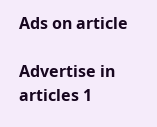Ads on article

Advertise in articles 1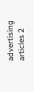advertising articles 2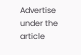Advertise under the article